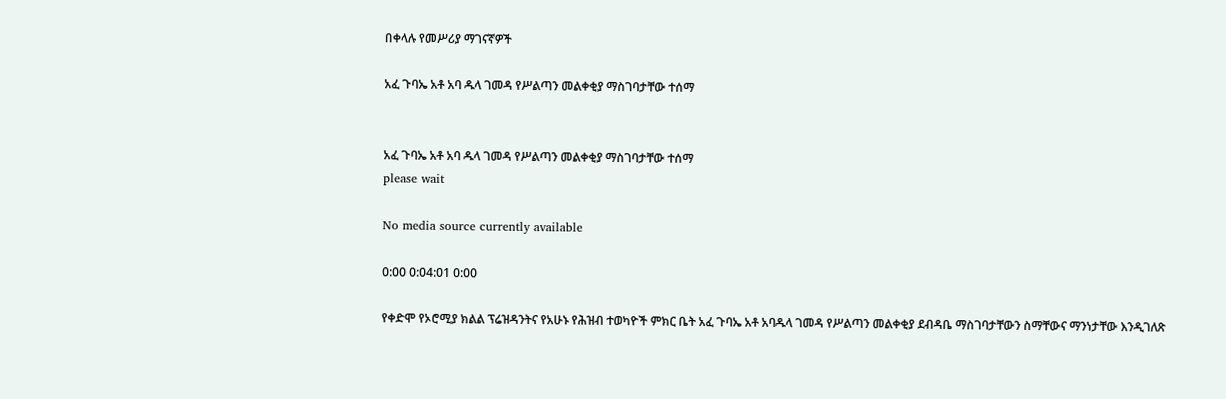በቀላሉ የመሥሪያ ማገናኛዎች

አፈ ጉባኤ አቶ አባ ዱላ ገመዳ የሥልጣን መልቀቂያ ማስገባታቸው ተሰማ


አፈ ጉባኤ አቶ አባ ዱላ ገመዳ የሥልጣን መልቀቂያ ማስገባታቸው ተሰማ
please wait

No media source currently available

0:00 0:04:01 0:00

የቀድሞ የኦሮሚያ ክልል ፕሬዝዳንትና የአሁኑ የሕዝብ ተወካዮች ምክር ቤት አፈ ጉባኤ አቶ አባዱላ ገመዳ የሥልጣን መልቀቂያ ደብዳቤ ማስገባታቸውን ስማቸውና ማንነታቸው እንዲገለጽ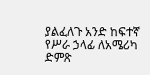ያልፈለጉ አንድ ከፍተኛ የሥራ ኃላፊ ለአሜሪካ ድምጽ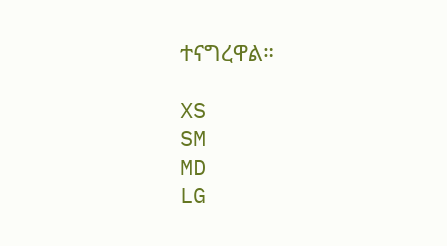ተናግረዋል።

XS
SM
MD
LG